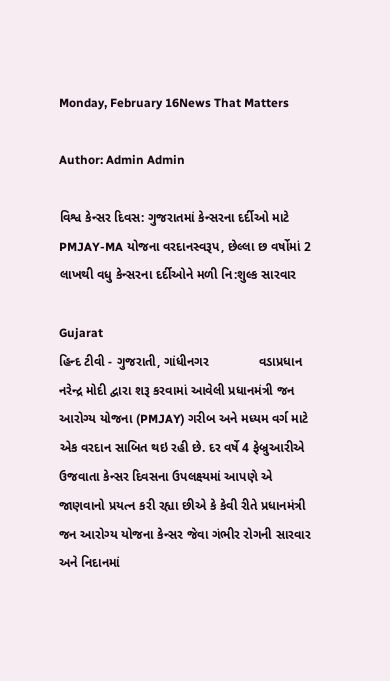Monday, February 16News That Matters

Author: Admin Admin

વિશ્વ કેન્સર દિવસ: ગુજરાતમાં કેન્સરના દર્દીઓ માટે PMJAY-MA યોજના વરદાનસ્વરૂપ, છેલ્લા છ વર્ષોમાં 2 લાખથી વધુ કેન્સરના દર્દીઓને મળી નિ:શુલ્ક સારવાર

Gujarat
હિન્દ ટીવી - ગુજરાતી, ગાંધીનગર              વડાપ્રધાન નરેન્દ્ર મોદી દ્વારા શરૂ કરવામાં આવેલી પ્રધાનમંત્રી જન આરોગ્ય યોજના (PMJAY) ગરીબ અને મધ્યમ વર્ગ માટે એક વરદાન સાબિત થઇ રહી છે. દર વર્ષે 4 ફેબ્રુઆરીએ ઉજવાતા કેન્સર દિવસના ઉપલક્ષ્યમાં આપણે એ જાણવાનો પ્રયત્ન કરી રહ્યા છીએ કે કેવી રીતે પ્રધાનમંત્રી જન આરોગ્ય યોજના કેન્સર જેવા ગંભીર રોગની સારવાર અને નિદાનમાં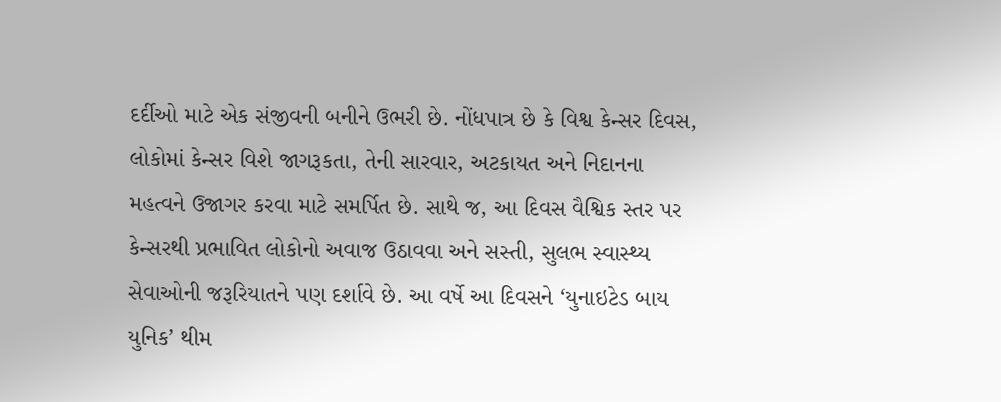દર્દીઓ માટે એક સંજીવની બનીને ઉભરી છે. નોંધપાત્ર છે કે વિશ્વ કેન્સર દિવસ, લોકોમાં કેન્સર વિશે જાગરૂકતા, તેની સારવાર, અટકાયત અને નિદાનના મહત્વને ઉજાગર કરવા માટે સમર્પિત છે. સાથે જ, આ દિવસ વૈશ્વિક સ્તર પર કેન્સરથી પ્રભાવિત લોકોનો અવાજ ઉઠાવવા અને સસ્તી, સુલભ સ્વાસ્થ્ય સેવાઓની જરૂરિયાતને પણ દર્શાવે છે. આ વર્ષે આ દિવસને ‘યુનાઇટેડ બાય યુનિક’ થીમ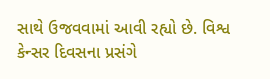સાથે ઉજવવામાં આવી રહ્યો છે. વિશ્વ કેન્સર દિવસના પ્રસંગે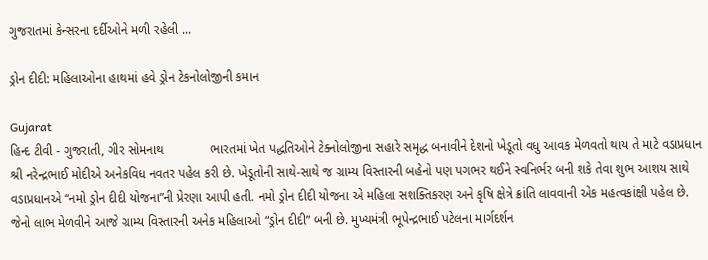ગુજરાતમાં કેન્સરના દર્દીઓને મળી રહેલી ...

ડ્રોન દીદી: મહિલાઓના હાથમાં હવે ડ્રોન ટેકનોલોજીની કમાન

Gujarat
હિન્દ ટીવી - ગુજરાતી, ગીર સોમનાથ             ભારતમાં ખેત પદ્ધતિઓને ટેક્નોલોજીના સહારે સમૃદ્ધ બનાવીને દેશનો ખેડૂતો વધુ આવક મેળવતો થાય તે માટે વડાપ્રધાન શ્રી નરેન્દ્રભાઈ મોદીએ અનેકવિધ નવતર પહેલ કરી છે. ખેડૂતોની સાથે-સાથે જ ગ્રામ્ય વિસ્તારની બહેનો પણ પગભર થઈને સ્વનિર્ભર બની શકે તેવા શુભ આશય સાથે વડાપ્રધાનએ “નમો ડ્રોન દીદી યોજના”ની પ્રેરણા આપી હતી. નમો ડ્રોન દીદી યોજના એ મહિલા સશક્તિકરણ અને કૃષિ ક્ષેત્રે ક્રાંતિ લાવવાની એક મહત્વકાંક્ષી પહેલ છે. જેનો લાભ મેળવીને આજે ગ્રામ્ય વિસ્તારની અનેક મહિલાઓ “ડ્રોન દીદી” બની છે. મુખ્યમંત્રી ભૂપેન્દ્રભાઈ પટેલના માર્ગદર્શન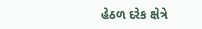હેઠળ દરેક ક્ષેત્રે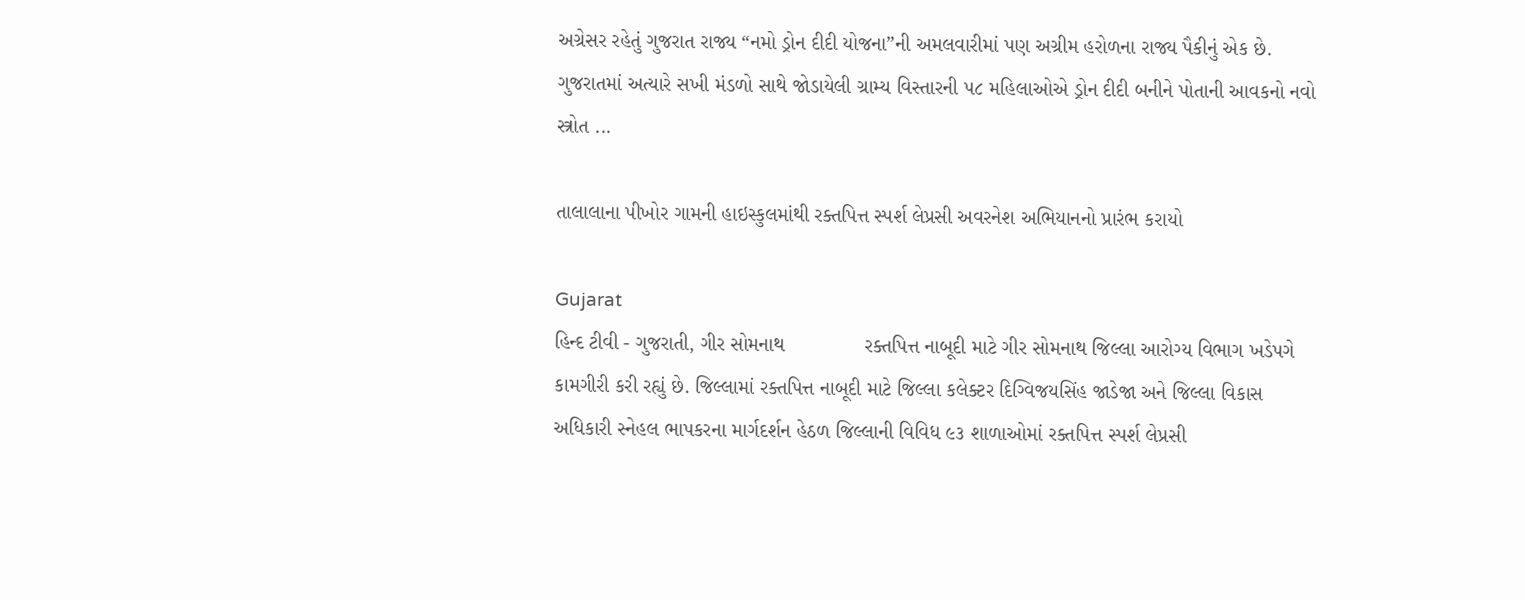અગ્રેસર રહેતું ગુજરાત રાજ્ય “નમો ડ્રોન દીદી યોજના”ની અમલવારીમાં પણ અગ્રીમ હરોળના રાજ્ય પૈકીનું એક છે. ગુજરાતમાં અત્યારે સખી મંડળો સાથે જોડાયેલી ગ્રામ્ય વિસ્તારની ૫૮ મહિલાઓએ ડ્રોન દીદી બનીને પોતાની આવકનો નવો સ્ત્રોત ...

તાલાલાના પીખોર ગામની હાઇસ્કુલમાંથી રક્તપિત્ત સ્પર્શ લેપ્રસી અવરનેશ અભિયાનનો પ્રારંભ કરાયો

Gujarat
હિન્દ ટીવી - ગુજરાતી, ગીર સોમનાથ              રક્તપિત્ત નાબૂદી માટે ગીર સોમનાથ જિલ્લા આરોગ્ય વિભાગ ખડેપગે કામગીરી કરી રહ્યું છે. જિલ્લામાં રક્તપિત્ત નાબૂદી માટે જિલ્લા કલેક્ટર દિગ્વિજયસિંહ જાડેજા અને જિલ્લા વિકાસ અધિકારી સ્નેહલ ભાપકરના માર્ગદર્શન હેઠળ જિલ્લાની વિવિધ ૯૩ શાળાઓમાં રક્તપિત્ત સ્પર્શ લેપ્રસી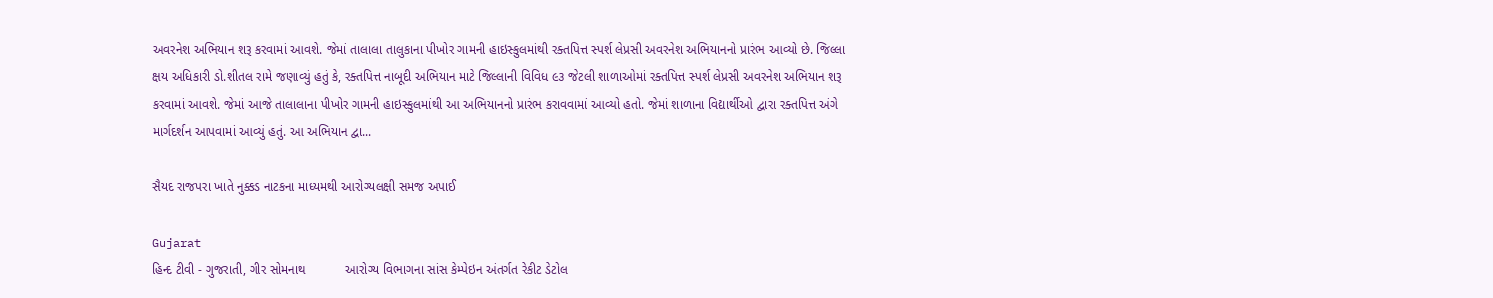અવરનેશ અભિયાન શરૂ કરવામાં આવશે. જેમાં તાલાલા તાલુકાના પીખોર ગામની હાઇસ્કુલમાંથી રક્તપિત્ત સ્પર્શ લેપ્રસી અવરનેશ અભિયાનનો પ્રારંભ આવ્યો છે. જિલ્લા ક્ષય અધિકારી ડો.શીતલ રામે જણાવ્યું હતું કે, રક્તપિત્ત નાબૂદી અભિયાન માટે જિલ્લાની વિવિધ ૯૩ જેટલી શાળાઓમાં રક્તપિત્ત સ્પર્શ લેપ્રસી અવરનેશ અભિયાન શરૂ કરવામાં આવશે. જેમાં આજે તાલાલાના પીખોર ગામની હાઇસ્કુલમાંથી આ અભિયાનનો પ્રારંભ કરાવવામાં આવ્યો હતો. જેમાં શાળાના વિદ્યાર્થીઓ દ્વારા રક્તપિત્ત અંગે માર્ગદર્શન આપવામાં આવ્યું હતું. આ અભિયાન દ્વા...

સૈયદ રાજપરા ખાતે નુક્કડ નાટકના માધ્યમથી આરોગ્યલક્ષી સમજ અપાઈ

Gujarat
હિન્દ ટીવી - ગુજરાતી, ગીર સોમનાથ           આરોગ્ય વિભાગના સાંસ કેમ્પેઇન અંતર્ગત રેકીટ ડેટોલ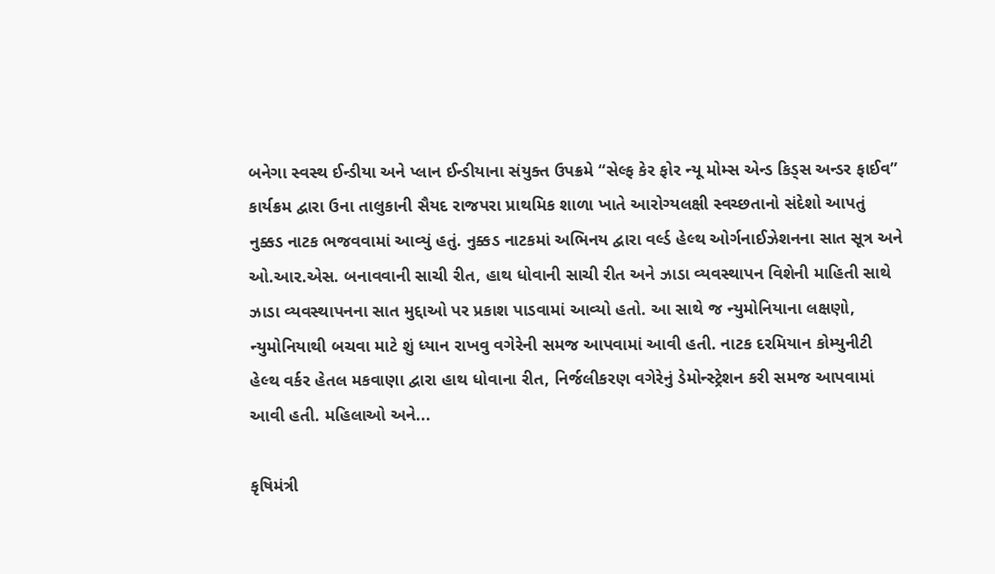બનેગા સ્વસ્થ ઈન્ડીયા અને પ્લાન ઈન્ડીયાના સંયુક્ત ઉપક્રમે “સેલ્ફ કેર ફોર ન્યૂ મોમ્સ એન્ડ કિડ્સ અન્ડર ફાઈવ” કાર્યક્રમ દ્વારા ઉના તાલુકાની સૈયદ રાજપરા પ્રાથમિક શાળા ખાતે આરોગ્યલક્ષી સ્વચ્છતાનો સંદેશો આપતું નુક્કડ નાટક ભજવવામાં આવ્યું હતું. નુક્કડ નાટકમાં અભિનય દ્વારા વર્લ્ડ હેલ્થ ઓર્ગનાઈઝેશનના સાત સૂત્ર અને ઓ.આર.એસ. બનાવવાની સાચી રીત, હાથ ધોવાની સાચી રીત અને ઝાડા વ્યવસ્થાપન વિશેની માહિતી સાથે ઝાડા વ્યવસ્થાપનના સાત મુદ્દાઓ પર પ્રકાશ પાડવામાં આવ્યો હતો. આ સાથે જ ન્યુમોનિયાના લક્ષણો, ન્યુમોનિયાથી બચવા માટે શું ધ્યાન રાખવુ વગેરેની સમજ આપવામાં આવી હતી. નાટક દરમિયાન કોમ્યુનીટી હેલ્થ વર્કર હેતલ મકવાણા દ્વારા હાથ ધોવાના રીત, નિર્જલીકરણ વગેરેનું ડેમોન્સ્ટ્રેશન કરી સમજ આપવામાં આવી હતી. મહિલાઓ અને...

કૃષિમંત્રી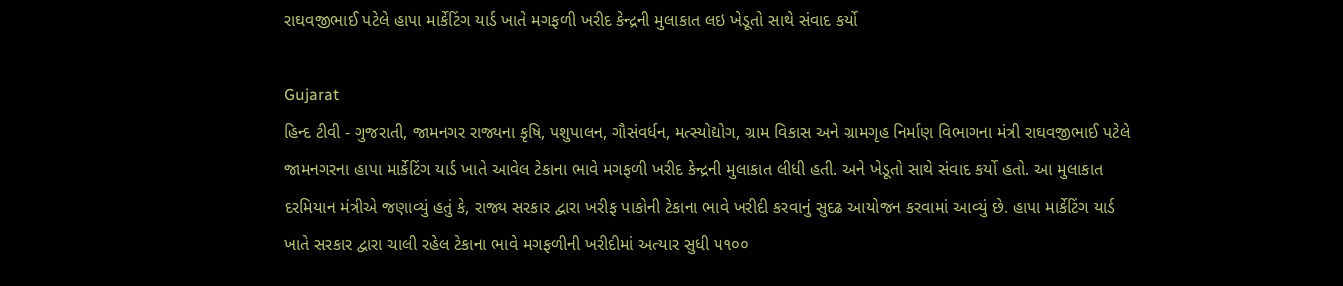રાઘવજીભાઈ પટેલે હાપા માર્કેટિંગ યાર્ડ ખાતે મગફળી ખરીદ કેન્દ્રની મુલાકાત લઇ ખેડૂતો સાથે સંવાદ કર્યો

Gujarat
હિન્દ ટીવી - ગુજરાતી, જામનગર રાજ્યના કૃષિ, પશુપાલન, ગૌસંવર્ધન, મત્સ્યોદ્યોગ, ગ્રામ વિકાસ અને ગ્રામગૃહ નિર્માણ વિભાગના મંત્રી રાઘવજીભાઈ પટેલે જામનગરના હાપા માર્કેટિંગ યાર્ડ ખાતે આવેલ ટેકાના ભાવે મગફળી ખરીદ કેન્દ્રની મુલાકાત લીધી હતી. અને ખેડૂતો સાથે સંવાદ કર્યો હતો. આ મુલાકાત દરમિયાન મંત્રીએ જણાવ્યું હતું કે, રાજ્ય સરકાર દ્વારા ખરીફ પાકોની ટેકાના ભાવે ખરીદી કરવાનું સુદઢ આયોજન કરવામાં આવ્યું છે. હાપા માર્કેટિંગ યાર્ડ ખાતે સરકાર દ્વારા ચાલી રહેલ ટેકાના ભાવે મગફળીની ખરીદીમાં અત્યાર સુધી ૫૧૦૦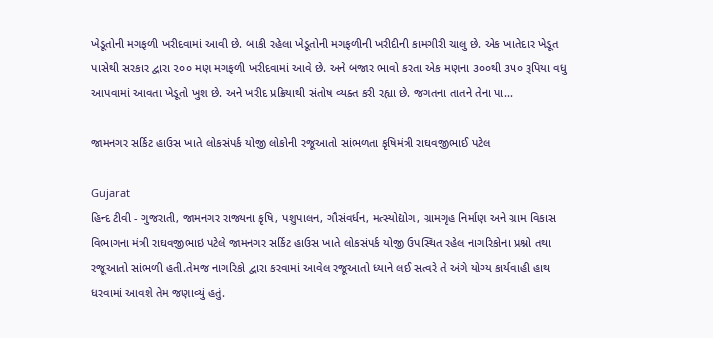ખેડૂતોની મગફળી ખરીદવામાં આવી છે. બાકી રહેલા ખેડૂતોની મગફળીની ખરીદીની કામગીરી ચાલુ છે. એક ખાતેદાર ખેડૂત પાસેથી સરકાર દ્વારા ૨૦૦ મણ મગફળી ખરીદવામાં આવે છે. અને બજાર ભાવો કરતા એક મણના ૩૦૦થી ૩૫૦ રૂપિયા વધુ આપવામાં આવતા ખેડૂતો ખુશ છે. અને ખરીદ પ્રક્રિયાથી સંતોષ વ્યક્ત કરી રહ્યા છે. જગતના તાતને તેના પા...

જામનગર સર્કિટ હાઉસ ખાતે લોકસંપર્ક યોજી લોકોની રજૂઆતો સાંભળતા કૃષિમંત્રી રાઘવજીભાઈ પટેલ

Gujarat
હિન્દ ટીવી - ગુજરાતી, જામનગર રાજ્યના કૃષિ, પશુપાલન, ગૌસંવર્ધન, મત્સ્યોદ્યોગ, ગ્રામગૃહ નિર્માણ અને ગ્રામ વિકાસ વિભાગના મંત્રી રાઘવજીભાઇ પટેલે જામનગર સર્કિટ હાઉસ ખાતે લોકસંપર્ક યોજી ઉપસ્થિત રહેલ નાગરિકોના પ્રશ્નો તથા રજૂઆતો સાંભળી હતી.તેમજ નાગરિકો દ્વારા કરવામાં આવેલ રજૂઆતો ધ્યાને લઈ સત્વરે તે અંગે યોગ્ય કાર્યવાહી હાથ ધરવામાં આવશે તેમ જણાવ્યું હતું.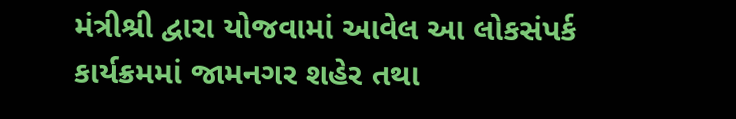મંત્રીશ્રી દ્વારા યોજવામાં આવેલ આ લોકસંપર્ક કાર્યક્રમમાં જામનગર શહેર તથા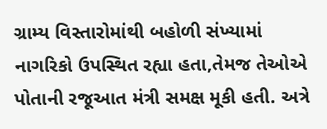ગ્રામ્ય વિસ્તારોમાંથી બહોળી સંખ્યામાં નાગરિકો ઉપસ્થિત રહ્યા હતા,તેમજ તેઓએ પોતાની રજૂઆત મંત્રી સમક્ષ મૂકી હતી. અત્રે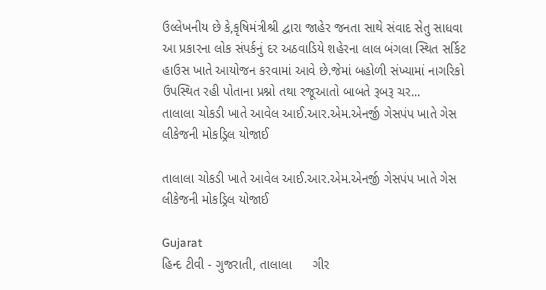ઉલ્લેખનીય છે કે,કૃષિમંત્રીશ્રી દ્વારા જાહેર જનતા સાથે સંવાદ સેતુ સાધવા આ પ્રકારના લોક સંપર્કનું દર અઠવાડિયે શહેરના લાલ બંગલા સ્થિત સર્કિટ હાઉસ ખાતે આયોજન કરવામાં આવે છે.જેમાં બહોળી સંખ્યામાં નાગરિકો ઉપસ્થિત રહી પોતાના પ્રશ્નો તથા રજૂઆતો બાબતે રૂબરૂ ચર...
તાલાલા ચોકડી ખાતે આવેલ આઈ.આર.એમ.એનર્જી ગેસપંપ ખાતે ગેસ લીકેજની મોકડ્રિલ યોજાઈ

તાલાલા ચોકડી ખાતે આવેલ આઈ.આર.એમ.એનર્જી ગેસપંપ ખાતે ગેસ લીકેજની મોકડ્રિલ યોજાઈ

Gujarat
હિન્દ ટીવી - ગુજરાતી, તાલાલા      ગીર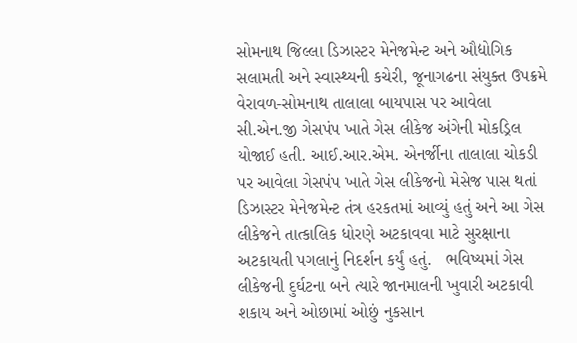સોમનાથ જિલ્લા ડિઝાસ્ટર મેનેજમેન્ટ અને ઔદ્યોગિક સલામતી અને સ્વાસ્થ્યની કચેરી, જૂનાગઢના સંયુક્ત ઉપક્રમે વેરાવળ-સોમનાથ તાલાલા બાયપાસ પર આવેલા સી.એન.જી ગેસપંપ ખાતે ગેસ લીકેજ અંગેની મોકડ્રિલ યોજાઈ હતી. આઈ.આર.એમ. એનર્જીના તાલાલા ચોકડી પર આવેલા ગેસપંપ ખાતે ગેસ લીકેજનો મેસેજ પાસ થતાં ડિઝાસ્ટર મેનેજમેન્ટ તંત્ર હરકતમાં આવ્યું હતું અને આ ગેસ લીકેજને તાત્કાલિક ધોરણે અટકાવવા માટે સુરક્ષાના અટકાયતી પગલાનું નિદર્શન કર્યું હતું.   ભવિષ્યમાં ગેસ લીકેજની દુર્ઘટના બને ત્યારે જાનમાલની ખુવારી અટકાવી શકાય અને ઓછામાં ઓછું નુકસાન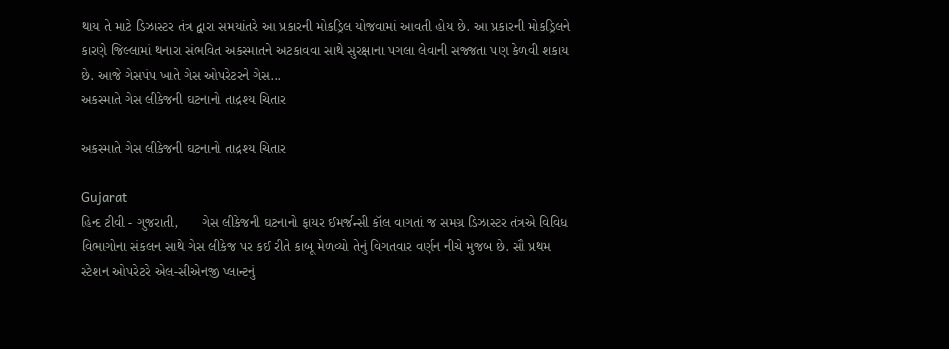થાય તે માટે ડિઝાસ્ટર તંત્ર દ્વારા સમયાંતરે આ પ્રકારની મોકડ્રિલ યોજવામાં આવતી હોય છે. આ પ્રકારની મોકડ્રિલને કારણે જિલ્લામાં થનારા સંભવિત અકસ્માતને અટકાવવા સાથે સુરક્ષાના પગલા લેવાની સજ્જતા પણ કેળવી શકાય છે. આજે ગેસપંપ ખાતે ગેસ ઓપરેટરને ગેસ...
અકસ્માતે ગેસ લીકેજની ઘટનાનો તાદ્રશ્ય ચિતાર

અકસ્માતે ગેસ લીકેજની ઘટનાનો તાદ્રશ્ય ચિતાર

Gujarat
હિન્દ ટીવી - ગુજરાતી,      ગેસ લીકેજની ઘટનાનો ફાયર ઈમર્જન્સી કૉલ વાગતાં જ સમગ્ર ડિઝાસ્ટર તંત્રએ વિવિધ વિભાગોના સંકલન સાથે ગેસ લીકેજ પર કઈ રીતે કાબૂ મેળવ્યો તેનું વિગતવાર વર્ણન નીચે મુજબ છે. સૌ પ્રથમ સ્ટેશન ઓપરેટરે એલ-સીએનજી પ્લાન્ટનું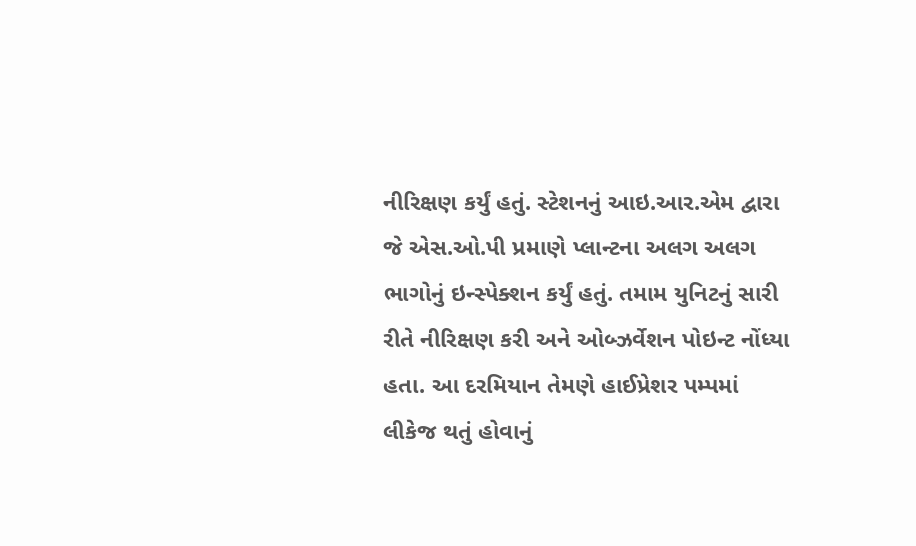નીરિક્ષણ કર્યું હતું. સ્ટેશનનું આઇ.આર.એમ દ્વારા જે એસ.ઓ.પી પ્રમાણે પ્લાન્ટના અલગ અલગ ભાગોનું ઇન્સ્પેક્શન કર્યું હતું. તમામ યુનિટનું સારી રીતે નીરિક્ષણ કરી અને ઓબ્ઝર્વેશન પોઇન્ટ નોંધ્યા હતા. આ દરમિયાન તેમણે હાઈપ્રેશર પમ્પમાં લીકેજ થતું હોવાનું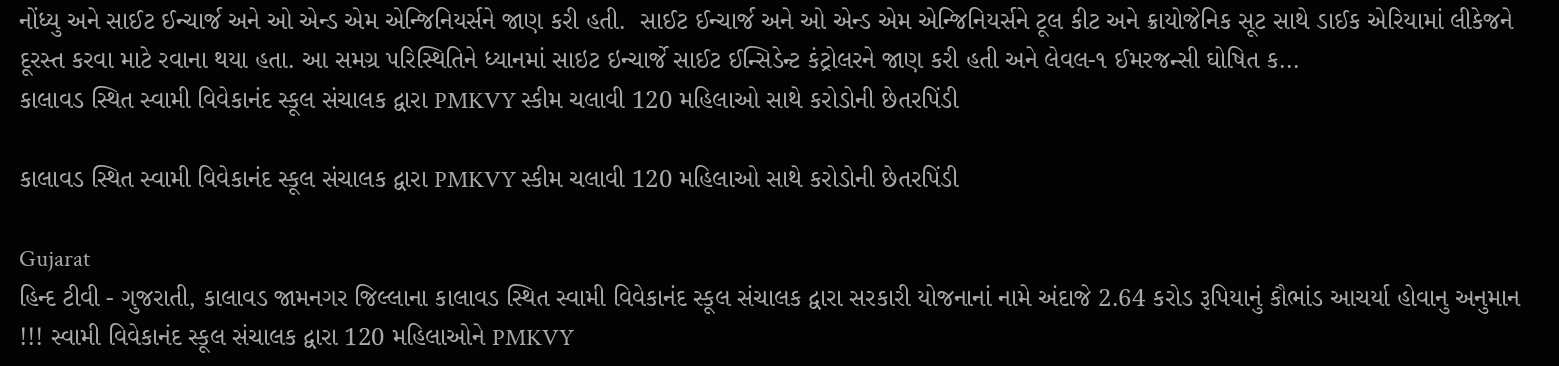નોંધ્યુ અને સાઈટ ઈન્ચાર્જ અને ઓ એન્ડ એમ એન્જિનિયર્સને જાણ કરી હતી.  સાઈટ ઈન્ચાર્જ અને ઓ એન્ડ એમ એન્જિનિયર્સને ટૂલ કીટ અને ક્રાયોજેનિક સૂટ સાથે ડાઈક એરિયામાં લીકેજને દૂરસ્ત કરવા માટે રવાના થયા હતા. આ સમગ્ર પરિસ્થિતિને ધ્યાનમાં સાઇટ ઇન્ચાર્જે સાઈટ ઈન્સિડેન્ટ કંટ્રોલરને જાણ કરી હતી અને લેવલ-૧ ઈમરજન્સી ઘોષિત ક...
કાલાવડ સ્થિત સ્વામી વિવેકાનંદ સ્કૂલ સંચાલક દ્વારા PMKVY સ્કીમ ચલાવી 120 મહિલાઓ સાથે કરોડોની છેતરપિંડી

કાલાવડ સ્થિત સ્વામી વિવેકાનંદ સ્કૂલ સંચાલક દ્વારા PMKVY સ્કીમ ચલાવી 120 મહિલાઓ સાથે કરોડોની છેતરપિંડી

Gujarat
હિન્દ ટીવી - ગુજરાતી, કાલાવડ જામનગર જિલ્લાના કાલાવડ સ્થિત સ્વામી વિવેકાનંદ સ્કૂલ સંચાલક દ્વારા સરકારી યોજનાનાં નામે અંદાજે 2.64 કરોડ રૂપિયાનું કૌભાંડ આચર્યા હોવાનુ અનુમાન !!! સ્વામી વિવેકાનંદ સ્કૂલ સંચાલક દ્વારા 120 મહિલાઓને PMKVY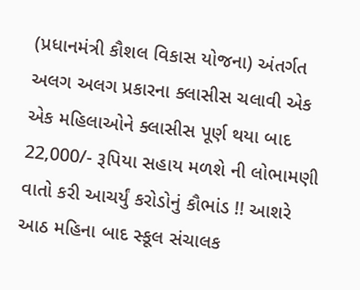(પ્રધાનમંત્રી કૌશલ વિકાસ યોજના) અંતર્ગત અલગ અલગ પ્રકારના ક્લાસીસ ચલાવી એક એક મહિલાઓને ક્લાસીસ પૂર્ણ થયા બાદ 22,000/- રૂપિયા સહાય મળશે ની લોભામણી વાતો કરી આચર્યું કરોડોનું કૌભાંડ !! આશરે આઠ મહિના બાદ સ્કૂલ સંચાલક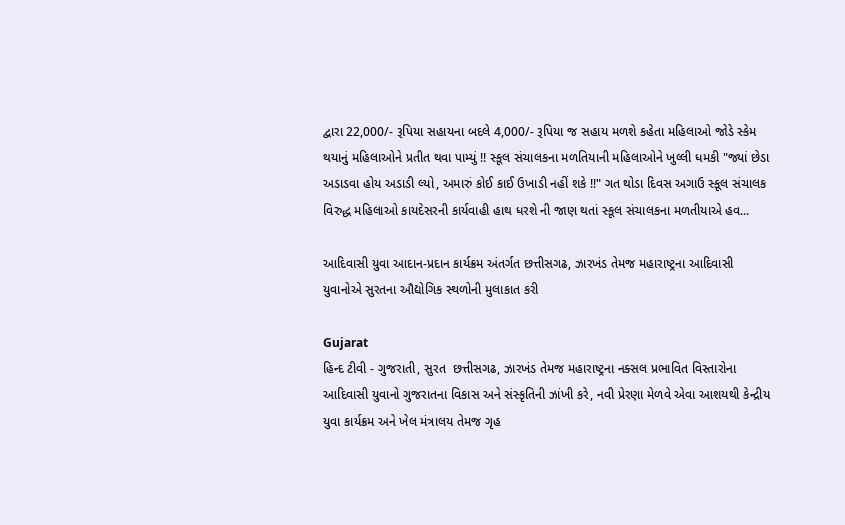દ્વારા 22,000/- રૂપિયા સહાયના બદલે 4,000/- રૂપિયા જ સહાય મળશે કહેતા મહિલાઓ જોડે સ્કેમ થયાનું મહિલાઓને પ્રતીત થવા પામ્યું !! સ્કૂલ સંચાલકના મળતિયાની મહિલાઓને ખુલ્લી ધમકી "જ્યાં છેડા અડાડવા હોય અડાડી લ્યો, અમારું કોઈ કાઈ ઉખાડી નહીં શકે !!" ગત થોડા દિવસ અગાઉ સ્કૂલ સંચાલક વિરુદ્ધ મહિલાઓ કાયદેસરની કાર્યવાહી હાથ ધરશે ની જાણ થતાં સ્કૂલ સંચાલકના મળતીયાએ હવ...

આદિવાસી યુવા આદાન-પ્રદાન કાર્યક્રમ અંતર્ગત છત્તીસગઢ, ઝારખંડ તેમજ મહારાષ્ટ્રના આદિવાસી યુવાનોએ સુરતના ઔદ્યોગિક સ્થળોની મુલાકાત કરી

Gujarat
હિન્દ ટીવી - ગુજરાતી, સુરત  છત્તીસગઢ, ઝારખંડ તેમજ મહારાષ્ટ્રના નક્સલ પ્રભાવિત વિસ્તારોના આદિવાસી યુવાનો ગુજરાતના વિકાસ અને સંસ્કૃતિની ઝાંખી કરે, નવી પ્રેરણા મેળવે એવા આશયથી કેન્દ્રીય યુવા કાર્યક્રમ અને ખેલ મંત્રાલય તેમજ ગૃહ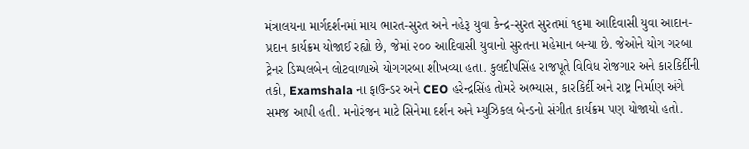મંત્રાલયના માર્ગદર્શનમાં માય ભારત-સુરત અને નહેરૂ યુવા કેન્દ્ર-સુરત સુરતમાં ૧૬મા આદિવાસી યુવા આદાન-પ્રદાન કાર્યક્રમ યોજાઈ રહ્યો છે, જેમાં ૨૦૦ આદિવાસી યુવાનો સુરતના મહેમાન બન્યા છે. જેઓને યોગ ગરબા ટ્રેનર ડિમ્પલબેન લોટવાળાએ યોગગરબા શીખવ્યા હતા. કુલદીપસિંહ રાજપૂતે વિવિધ રોજગાર અને કારકિર્દીની તકો, Examshala ના ફાઉન્ડર અને CEO હરેન્દ્રસિંહ તોમરે અભ્યાસ, કારકિર્દી અને રાષ્ટ્ર નિર્માણ અંગે સમજ આપી હતી. મનોરંજન માટે સિનેમા દર્શન અને મ્યુઝિકલ બેન્ડનો સંગીત કાર્યક્રમ પણ યોજાયો હતો.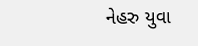નેહરુ યુવા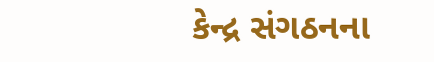કેન્દ્ર સંગઠનના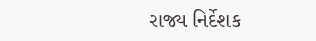રાજ્ય નિર્દેશક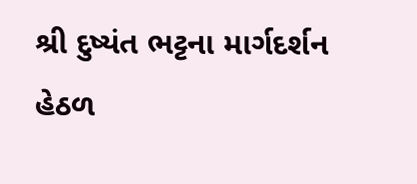શ્રી દુષ્યંત ભટ્ટના માર્ગદર્શન હેઠળ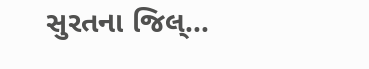સુરતના જિલ્...